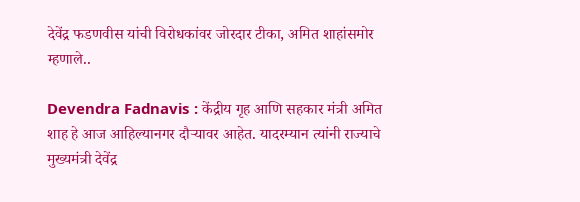देवेंद्र फडणवीस यांची विरोधकांवर जोरदार टीका, अमित शाहांसमोर म्हणाले..

Devendra Fadnavis : केंद्रीय गृह आणि सहकार मंत्री अमित शाह हे आज आहिल्यानगर दौऱ्यावर आहेत. यादरम्यान त्यांनी राज्याचे मुख्यमंत्री देवेंद्र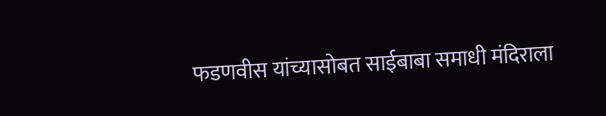फडणवीस यांच्यासोबत साईबाबा समाधी मंदिराला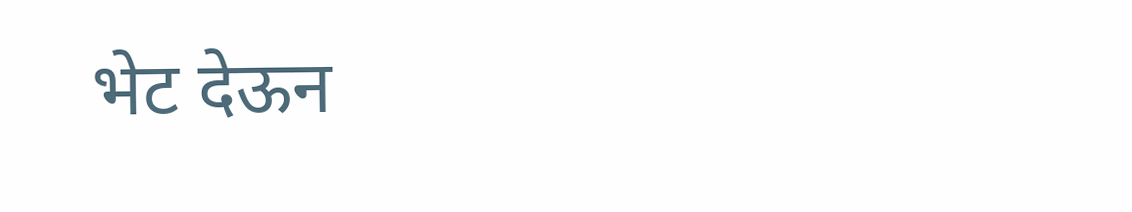भेट देऊन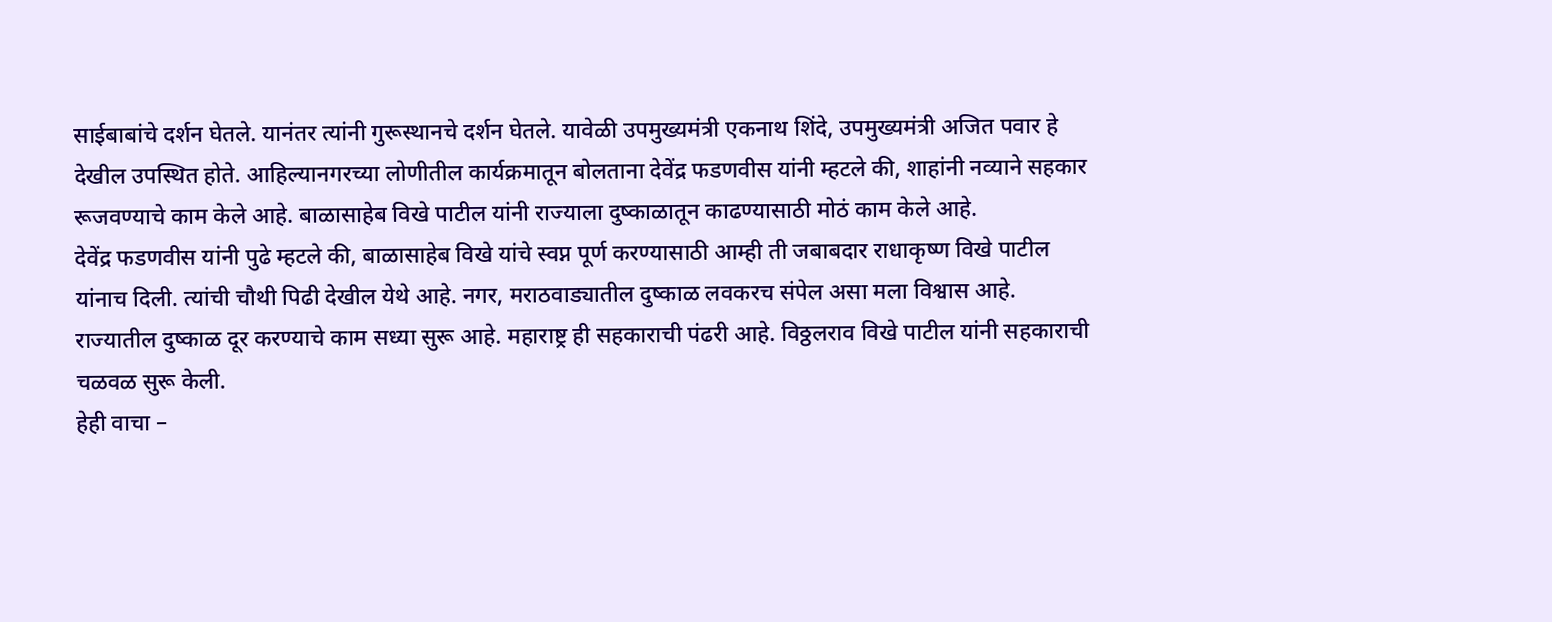साईबाबांचे दर्शन घेतले. यानंतर त्यांनी गुरूस्थानचे दर्शन घेतले. यावेळी उपमुख्यमंत्री एकनाथ शिंदे, उपमुख्यमंत्री अजित पवार हे देखील उपस्थित होते. आहिल्यानगरच्या लोणीतील कार्यक्रमातून बोलताना देवेंद्र फडणवीस यांनी म्हटले की, शाहांनी नव्याने सहकार रूजवण्याचे काम केले आहे. बाळासाहेब विखे पाटील यांनी राज्याला दुष्काळातून काढण्यासाठी मोठं काम केले आहे.
देवेंद्र फडणवीस यांनी पुढे म्हटले की, बाळासाहेब विखे यांचे स्वप्न पूर्ण करण्यासाठी आम्ही ती जबाबदार राधाकृष्ण विखे पाटील यांनाच दिली. त्यांची चौथी पिढी देखील येथे आहे. नगर, मराठवाड्यातील दुष्काळ लवकरच संपेल असा मला विश्वास आहे. राज्यातील दुष्काळ दूर करण्याचे काम सध्या सुरू आहे. महाराष्ट्र ही सहकाराची पंढरी आहे. विठ्ठलराव विखे पाटील यांनी सहकाराची चळवळ सुरू केली.
हेही वाचा –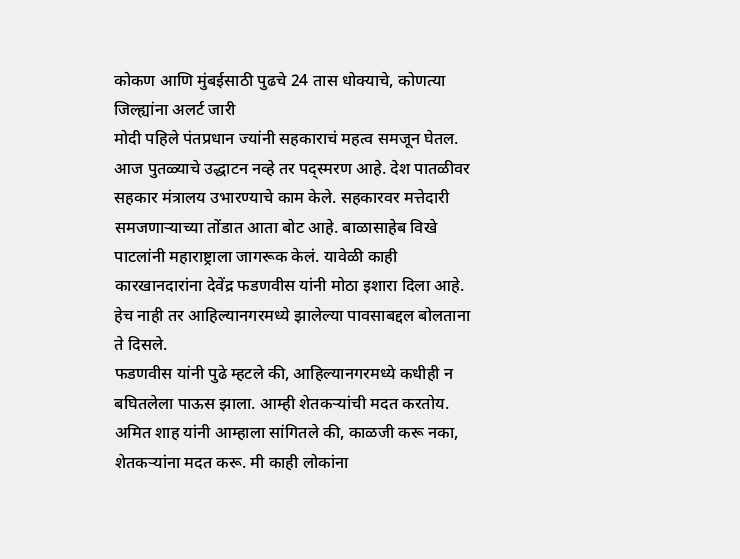कोकण आणि मुंबईसाठी पुढचे 24 तास धोक्याचे, कोणत्या जिल्ह्यांना अलर्ट जारी
मोदी पहिले पंतप्रधान ज्यांनी सहकाराचं महत्व समजून घेतल. आज पुतळ्याचे उद्धाटन नव्हे तर पद्स्मरण आहे. देश पातळीवर सहकार मंत्रालय उभारण्याचे काम केले. सहकारवर मत्तेदारी समजणाऱ्याच्या तोंडात आता बोट आहे. बाळासाहेब विखे पाटलांनी महाराष्ट्राला जागरूक केलं. यावेळी काही कारखानदारांना देवेंद्र फडणवीस यांनी मोठा इशारा दिला आहे. हेच नाही तर आहिल्यानगरमध्ये झालेल्या पावसाबद्दल बोलताना ते दिसले.
फडणवीस यांनी पुढे म्हटले की, आहिल्यानगरमध्ये कधीही न बघितलेला पाऊस झाला. आम्ही शेतकऱ्यांची मदत करतोय. अमित शाह यांनी आम्हाला सांगितले की, काळजी करू नका, शेतकऱ्यांना मदत करू. मी काही लोकांना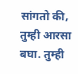सांगतो की, तुम्ही आरसा बघा. तुम्ही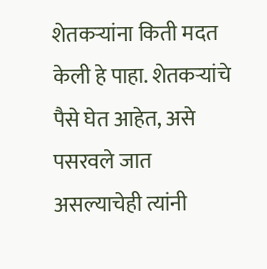शेतकऱ्यांना किती मदत केली हे पाहा. शेतकऱ्यांचे पैसे घेत आहेत, असे पसरवले जात असल्याचेही त्यांनी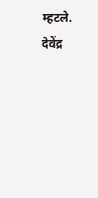म्हटले. देवेंद्र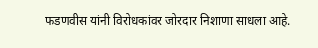फडणवीस यांनी विरोधकांवर जोरदार निशाणा साधला आहे.